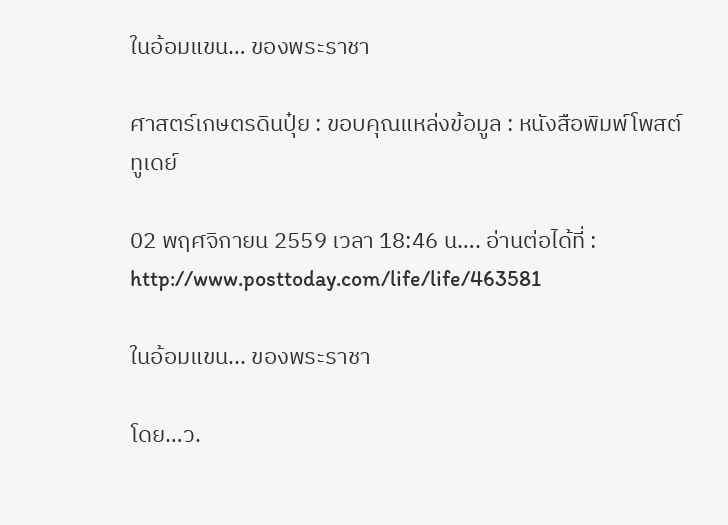ในอ้อมแขน… ของพระราชา

ศาสตร์เกษตรดินปุ๋ย : ขอบคุณแหล่งข้อมูล : หนังสือพิมพ์โพสต์ทูเดย์

02 พฤศจิกายน 2559 เวลา 18:46 น…. อ่านต่อได้ที่ : http://www.posttoday.com/life/life/463581

ในอ้อมแขน... ของพระราชา

โดย…ว.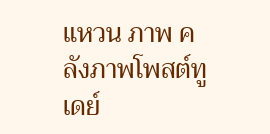แหวน ภาพ คลังภาพโพสต์ทูเดย์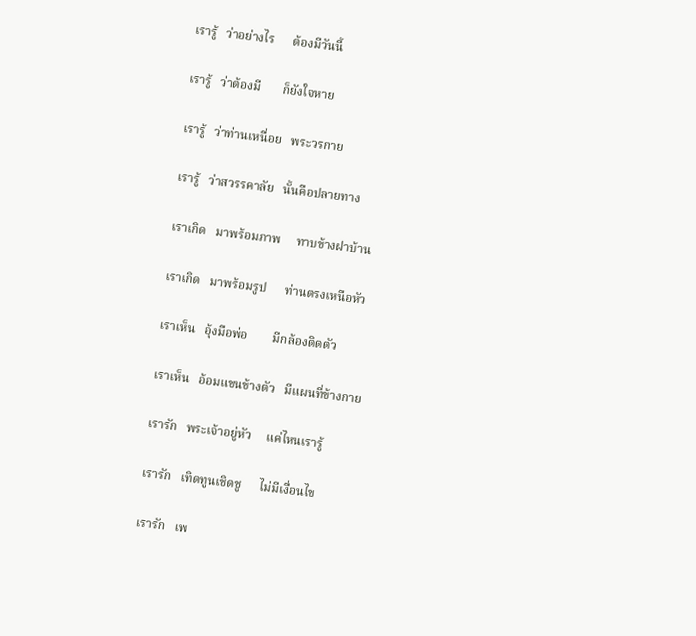เรารู้   ว่าอย่างไร      ต้องมีวันนี้

เรารู้   ว่าต้องมี       ก็ยังใจหาย

เรารู้   ว่าท่านเหนื่อย   พระวรกาย

เรารู้   ว่าสวรรคาลัย   นั้นคือปลายทาง

เราเกิด   มาพร้อมภาพ     ทาบข้างฝาบ้าน

เราเกิด   มาพร้อมรูป      ท่านตรงเหนือหัว

เราเห็น   อุ้งมือพ่อ        มีกล้องติดตัว

เราเห็น   อ้อมแขนข้างตัว   มีแผนที่ข้างกาย

เรารัก   พระเจ้าอยู่หัว     แค่ไหนเรารู้

เรารัก   เทิดทูนเชิดชู      ไม่มีเงื่อนไข

เรารัก   เพ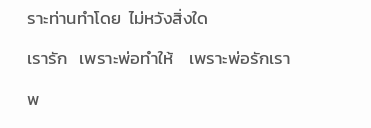ราะท่านทำโดย  ไม่หวังสิ่งใด

เรารัก   เพราะพ่อทำให้    เพราะพ่อรักเรา

พ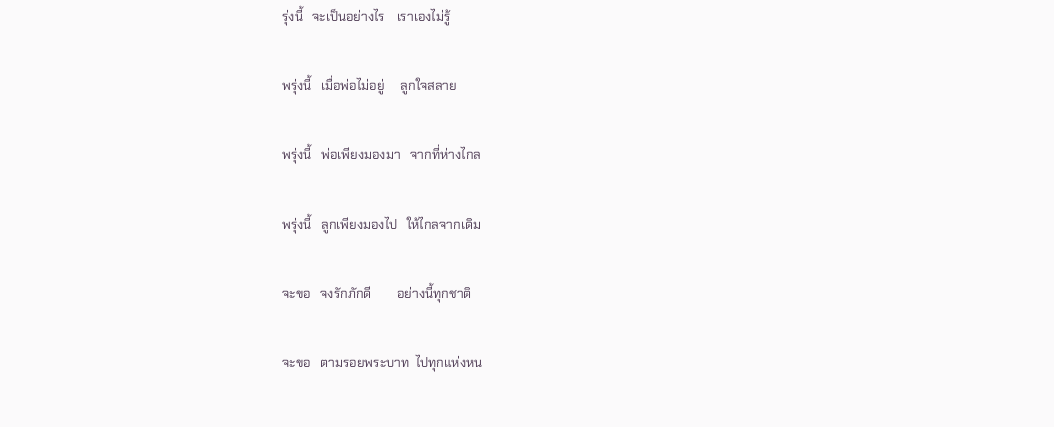รุ่งนี้   จะเป็นอย่างไร    เราเองไม่รู้

พรุ่งนี้   เมื่อพ่อไม่อยู่     ลูกใจสลาย

พรุ่งนี้   พ่อเพียงมองมา   จากที่ห่างไกล

พรุ่งนี้   ลูกเพียงมองไป   ให้ไกลจากเดิม

จะขอ   จงรักภักดี        อย่างนี้ทุกชาติ

จะขอ   ตามรอยพระบาท  ไปทุกแห่งหน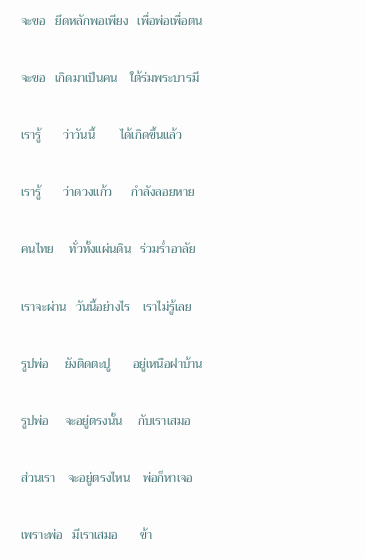จะขอ   ยึดหลักพอเพียง   เพื่อพ่อเพื่อตน

จะขอ   เกิดมาเป็นคน    ใต้ร่มพระบารมี

เรารู้       ว่าวันนี้        ได้เกิดขึ้นแล้ว

เรารู้       ว่าดวงแก้ว      กำลังลอยหาย

คนไทย     ทั่วทั้งแผ่นดิน   ร่วมร่ำอาลัย

เราจะผ่าน   วันนี้อย่างไร    เราไม่รู้เลย

รูปพ่อ     ยังติดตะปู       อยู่เหนือฝาบ้าน

รูปพ่อ     จะอยู่ตรงนั้น     กับเราเสมอ

ส่วนเรา    จะอยู่ตรงไหน    พ่อก็หาเจอ

เพราะพ่อ   มีเราเสมอ       ข้า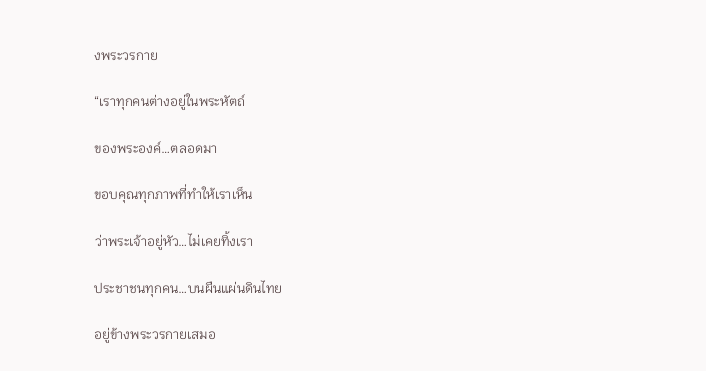งพระวรกาย

“เราทุกคนต่างอยู่ในพระหัตถ์

ของพระองค์…ตลอดมา

ขอบคุณทุกภาพที่ทำให้เราเห็น

ว่าพระเจ้าอยู่หัว…ไม่เคยทิ้งเรา

ประชาชนทุกคน…บนผืนแผ่นดินไทย

อยู่ข้างพระวรกายเสมอ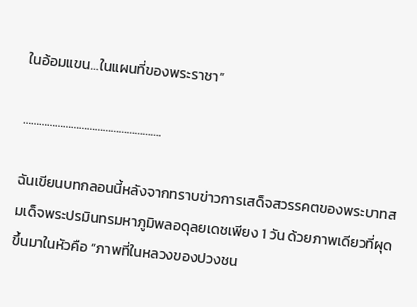ในอ้อมแขน…ในแผนที่ของพระราชา”

…………………………………………….

ฉันเขียนบทกลอนนี้หลังจากทราบข่าวการเสด็จสวรรคตของพระบาทสมเด็จพระปรมินทรมหาภูมิพลอดุลยเดชเพียง 1 วัน ด้วยภาพเดียวที่ผุดขึ้นมาในหัวคือ “ภาพที่ในหลวงของปวงชน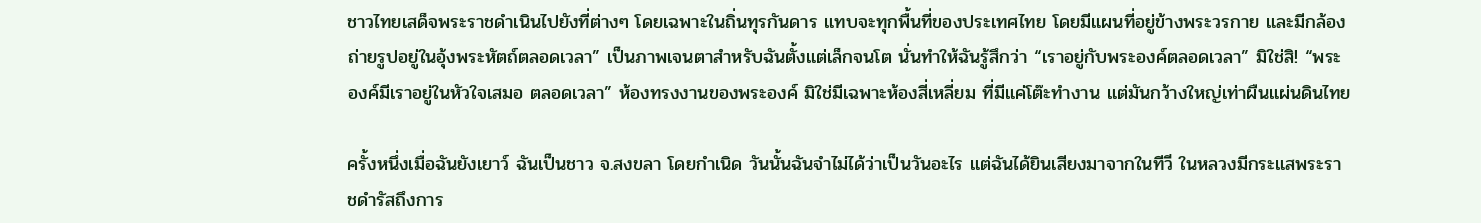ชาวไทยเสด็จพระราชดำเนินไปยังที่ต่างๆ โดยเฉพาะในถิ่นทุรกันดาร แทบจะทุกพื้นที่ของประเทศไทย โดยมีแผนที่อยู่ข้างพระวรกาย และมีกล้องถ่ายรูปอยู่ในอุ้งพระหัตถ์ตลอดเวลา” เป็นภาพเจนตาสำหรับฉันตั้งแต่เล็กจนโต นั่นทำให้ฉันรู้สึกว่า “เราอยู่กับพระองค์ตลอดเวลา” มิใช่สิ! “พระองค์มีเราอยู่ในหัวใจเสมอ ตลอดเวลา” ห้องทรงงานของพระองค์ มิใช่มีเฉพาะห้องสี่เหลี่ยม ที่มีแค่โต๊ะทำงาน แต่มันกว้างใหญ่เท่าผืนแผ่นดินไทย

ครั้งหนึ่งเมื่อฉันยังเยาว์ ฉันเป็นชาว จ.สงขลา โดยกำเนิด วันนั้นฉันจำไม่ได้ว่าเป็นวันอะไร แต่ฉันได้ยินเสียงมาจากในทีวี ในหลวงมีกระแสพระราชดำรัสถึงการ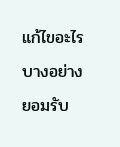แก้ไขอะไรบางอย่าง ยอมรับ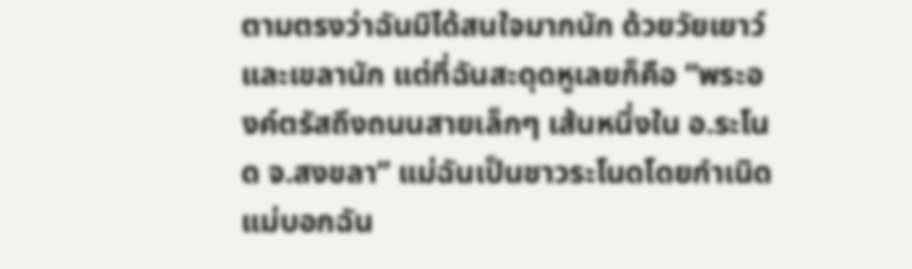ตามตรงว่าฉันมิได้สนใจมากนัก ด้วยวัยเยาว์และเขลานัก แต่ที่ฉันสะดุดหูเลยก็คือ “พระองค์ตรัสถึงถนนสายเล็กๆ เส้นหนึ่งใน อ.ระโนด จ.สงขลา” แม่ฉันเป็นชาวระโนดโดยกำเนิด แม่บอกฉัน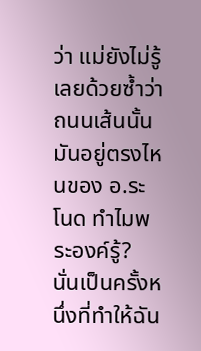ว่า แม่ยังไม่รู้เลยด้วยซ้ำว่าถนนเส้นนั้นมันอยู่ตรงไหนของ อ.ระโนด ทำไมพระองค์รู้? นั่นเป็นครั้งหนึ่งที่ทำให้ฉัน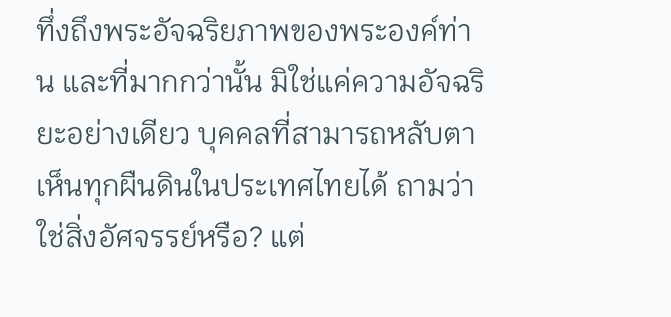ทึ่งถึงพระอัจฉริยภาพของพระองค์ท่าน และที่มากกว่านั้น มิใช่แค่ความอัจฉริยะอย่างเดียว บุคคลที่สามารถหลับตาเห็นทุกผืนดินในประเทศไทยได้ ถามว่า ใช่สิ่งอัศจรรย์หรือ? แต่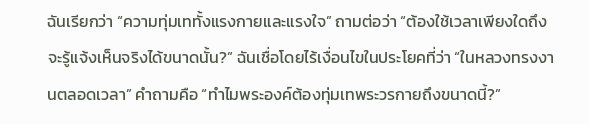ฉันเรียกว่า “ความทุ่มเททั้งแรงกายและแรงใจ” ถามต่อว่า “ต้องใช้เวลาเพียงใดถึงจะรู้แจ้งเห็นจริงได้ขนาดนั้น?” ฉันเชื่อโดยไร้เงื่อนไขในประโยคที่ว่า “ในหลวงทรงงานตลอดเวลา” คำถามคือ “ทำไมพระองค์ต้องทุ่มเทพระวรกายถึงขนาดนี้?”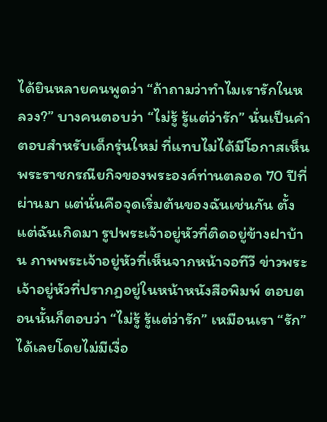ได้ยินหลายคนพูดว่า “ถ้าถามว่าทำไมเรารักในหลวง?” บางคนตอบว่า “ไม่รู้ รู้แต่ว่ารัก” นั่นเป็นคำตอบสำหรับเด็กรุ่นใหม่ ที่แทบไม่ได้มีโอกาสเห็นพระราชกรณียกิจของพระองค์ท่านตลอด 70 ปีที่ผ่านมา แต่นั่นคือจุดเริ่มต้นของฉันเช่นกัน ตั้งแต่ฉันเกิดมา รูปพระเจ้าอยู่หัวที่ติดอยู่ข้างฝาบ้าน ภาพพระเจ้าอยู่หัวที่เห็นจากหน้าจอทีวี ข่าวพระเจ้าอยู่หัวที่ปรากฏอยู่ในหน้าหนังสือพิมพ์ ตอบตอนนั้นก็ตอบว่า “ไม่รู้ รู้แต่ว่ารัก” เหมือนเรา “รัก” ได้เลยโดยไม่มีเงื่อ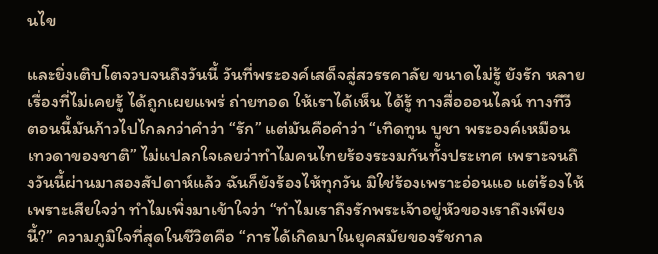นไข

และยิ่งเติบโตจวบจนถึงวันนี้ วันที่พระองค์เสด็จสู่สวรรคาลัย ขนาดไม่รู้ ยังรัก หลายเรื่องที่ไม่เคยรู้ ได้ถูกเผยแพร่ ถ่ายทอด ให้เราได้เห็น ได้รู้ ทางสื่อออนไลน์ ทางทีวี ตอนนี้มันก้าวไปไกลกว่าคำว่า “รัก” แต่มันคือคำว่า “เทิดทูน บูชา พระองค์เหมือนเทวดาของชาติ” ไม่แปลกใจเลยว่าทำไมคนไทยร้องระงมกันทั้งประเทศ เพราะจนถึงวันนี้ผ่านมาสองสัปดาห์แล้ว ฉันก็ยังร้องไห้ทุกวัน มิใช่ร้องเพราะอ่อนแอ แต่ร้องไห้เพราะเสียใจว่า ทำไมเพิ่งมาเข้าใจว่า “ทำไมเราถึงรักพระเจ้าอยู่หัวของเราถึงเพียงนี้?” ความภูมิใจที่สุดในชีวิตคือ “การได้เกิดมาในยุคสมัยของรัชกาล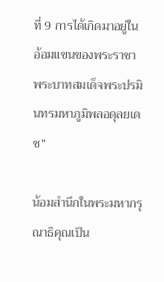ที่ 9 การได้เกิดมาอยู่ในอ้อมแขนของพระราชา พระบาทสมเด็จพระปรมินทรมหาภูมิพลอดุลยเดช”

น้อมสำนึกในพระมหากรุณาธิคุณเป็น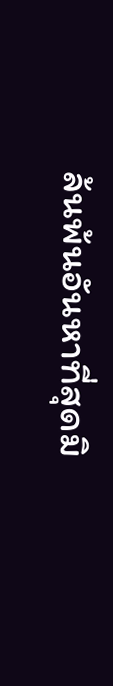ล้นพ้นอันหาที่สุดมิ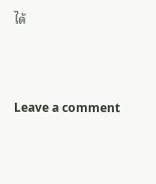ได้



Leave a comment